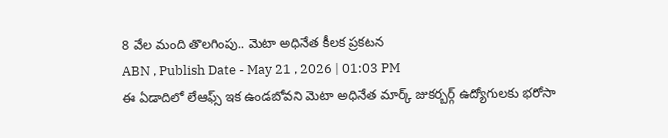8 వేల మంది తొలగింపు.. మెటా అధినేత కీలక ప్రకటన
ABN , Publish Date - May 21 , 2026 | 01:03 PM
ఈ ఏడాదిలో లేఆఫ్స్ ఇక ఉండబోవని మెటా అధినేత మార్క్ జుకర్బర్గ్ ఉద్యోగులకు భరోసా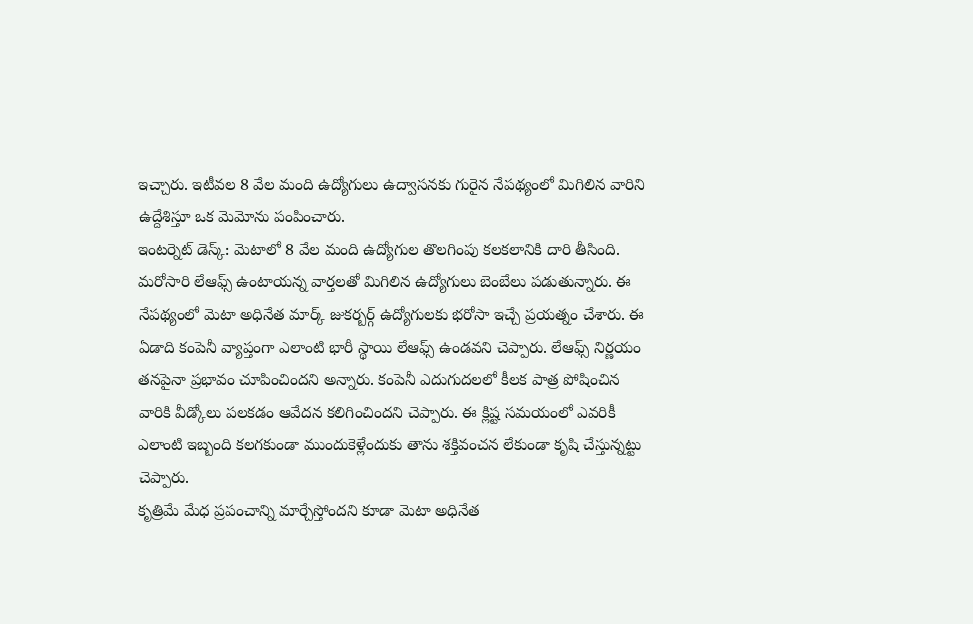ఇచ్చారు. ఇటీవల 8 వేల మంది ఉద్యోగులు ఉద్వాసనకు గురైన నేపథ్యంలో మిగిలిన వారిని ఉద్దేశిస్తూ ఒక మెమోను పంపించారు.
ఇంటర్నెట్ డెస్క్: మెటాలో 8 వేల మంది ఉద్యోగుల తొలగింపు కలకలానికి దారి తీసింది. మరోసారి లేఆఫ్స్ ఉంటాయన్న వార్తలతో మిగిలిన ఉద్యోగులు బెంబేలు పడుతున్నారు. ఈ నేపథ్యంలో మెటా అధినేత మార్క్ జుకర్బర్గ్ ఉద్యోగులకు భరోసా ఇచ్చే ప్రయత్నం చేశారు. ఈ ఏడాది కంపెనీ వ్యాప్తంగా ఎలాంటి భారీ స్థాయి లేఆఫ్స్ ఉండవని చెప్పారు. లేఆఫ్స్ నిర్ణయం తనపైనా ప్రభావం చూపించిందని అన్నారు. కంపెనీ ఎదుగుదలలో కీలక పాత్ర పోషించిన వారికి వీడ్కోలు పలకడం ఆవేదన కలిగించిందని చెప్పారు. ఈ క్లిష్ట సమయంలో ఎవరికీ ఎలాంటి ఇబ్బంది కలగకుండా ముందుకెళ్లేందుకు తాను శక్తివంచన లేకుండా కృషి చేస్తున్నట్టు చెప్పారు.
కృత్రిమే మేధ ప్రపంచాన్ని మార్చేస్తోందని కూడా మెటా అధినేత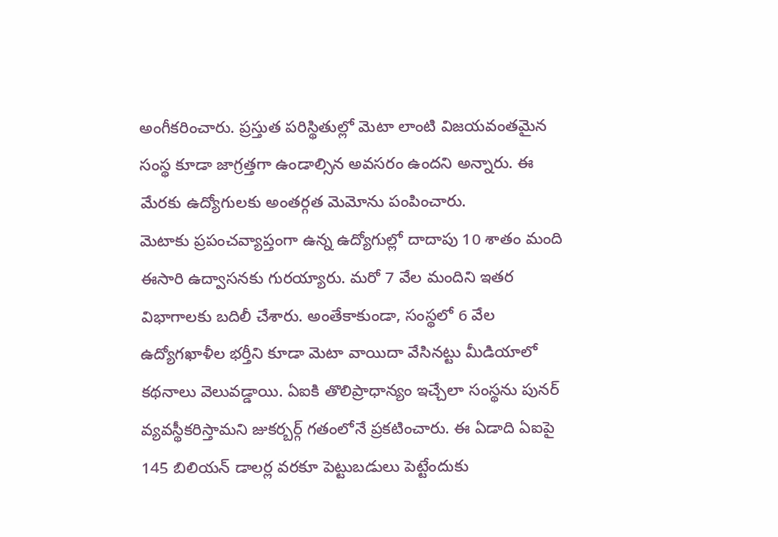అంగీకరించారు. ప్రస్తుత పరిస్థితుల్లో మెటా లాంటి విజయవంతమైన సంస్థ కూడా జాగ్రత్తగా ఉండాల్సిన అవసరం ఉందని అన్నారు. ఈ మేరకు ఉద్యోగులకు అంతర్గత మెమోను పంపించారు.
మెటాకు ప్రపంచవ్యాప్తంగా ఉన్న ఉద్యోగుల్లో దాదాపు 10 శాతం మంది ఈసారి ఉద్వాసనకు గురయ్యారు. మరో 7 వేల మందిని ఇతర విభాగాలకు బదిలీ చేశారు. అంతేకాకుండా, సంస్థలో 6 వేల ఉద్యోగఖాళీల భర్తీని కూడా మెటా వాయిదా వేసినట్టు మీడియాలో కథనాలు వెలువడ్డాయి. ఏఐకి తొలిప్రాధాన్యం ఇచ్చేలా సంస్థను పునర్ వ్యవస్థీకరిస్తామని జుకర్బర్గ్ గతంలోనే ప్రకటించారు. ఈ ఏడాది ఏఐపై 145 బిలియన్ డాలర్ల వరకూ పెట్టుబడులు పెట్టేందుకు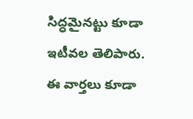సిద్ధమైనట్టు కూడా ఇటీవల తెలిపారు.
ఈ వార్తలు కూడా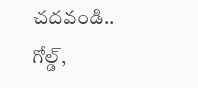చదవండి..
గోల్డ్,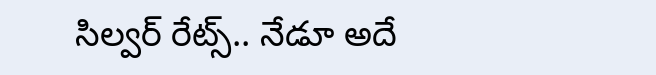సిల్వర్ రేట్స్.. నేడూ అదే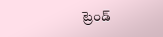ట్రెండ్